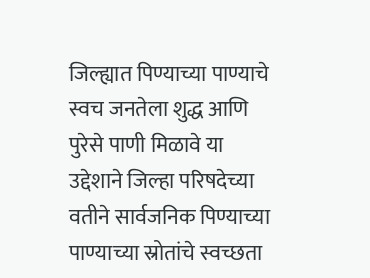जिल्ह्यात पिण्याच्या पाण्याचे स्वच जनतेला शुद्ध आणि पुरेसे पाणी मिळावे या उद्देशाने जिल्हा परिषदेच्या वतीने सार्वजनिक पिण्याच्या पाण्याच्या स्रोतांचे स्वच्छता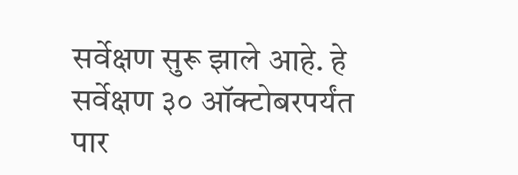सर्वेक्षण सुरू झाले आहे. हे सर्वेक्षण ३० ऑक्टोबरपर्यंत पार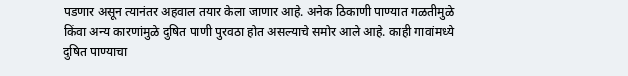पडणार असून त्यानंतर अहवाल तयार केला जाणार आहे. अनेक ठिकाणी पाण्यात गळतीमुळे किंवा अन्य कारणांमुळे दुषित पाणी पुरवठा होत असल्याचे समोर आले आहे. काही गावांमध्ये दुषित पाण्याचा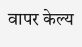वापर केल्य